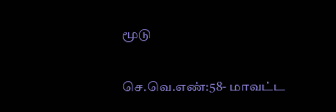மூடு

செ.வெ.எண்:58- மாவட்ட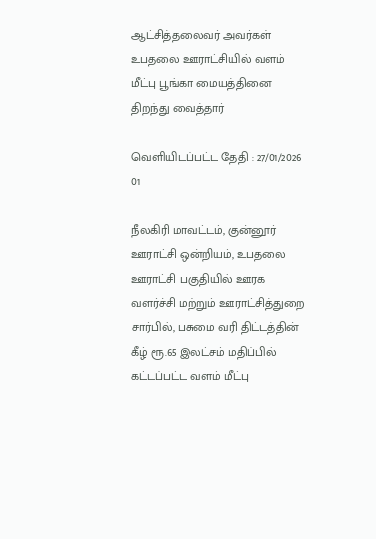ஆட்சித்தலைவர் அவர்கள் உபதலை ஊராட்சியில் வளம் மீட்பு பூங்கா மையத்தினை திறந்து வைத்தார்

வெளியிடப்பட்ட தேதி : 27/01/2026
01

நீலகிரி மாவட்டம், குன்னூர் ஊராட்சி ஒன்றியம், உபதலை ஊராட்சி பகுதியில் ஊரக வளர்ச்சி மற்றும் ஊராட்சித்துறை சார்பில், பசுமை வரி திட்டத்தின் கீழ் ரூ.65 இலட்சம் மதிப்பில் கட்டப்பட்ட வளம் மீட்பு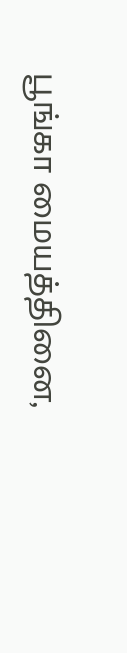பூங்கா மையத்தினை,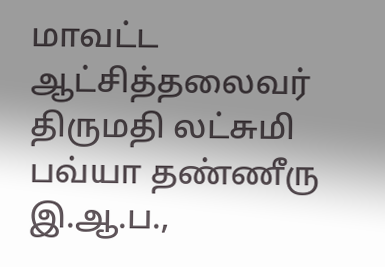மாவட்ட ஆட்சித்தலைவர் திருமதி லட்சுமி பவ்யா தண்ணீரு இ.ஆ.ப.,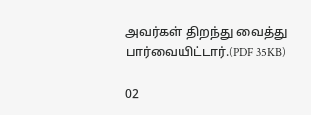அவர்கள் திறந்து வைத்து பார்வையிட்டார்.(PDF 35KB)

02